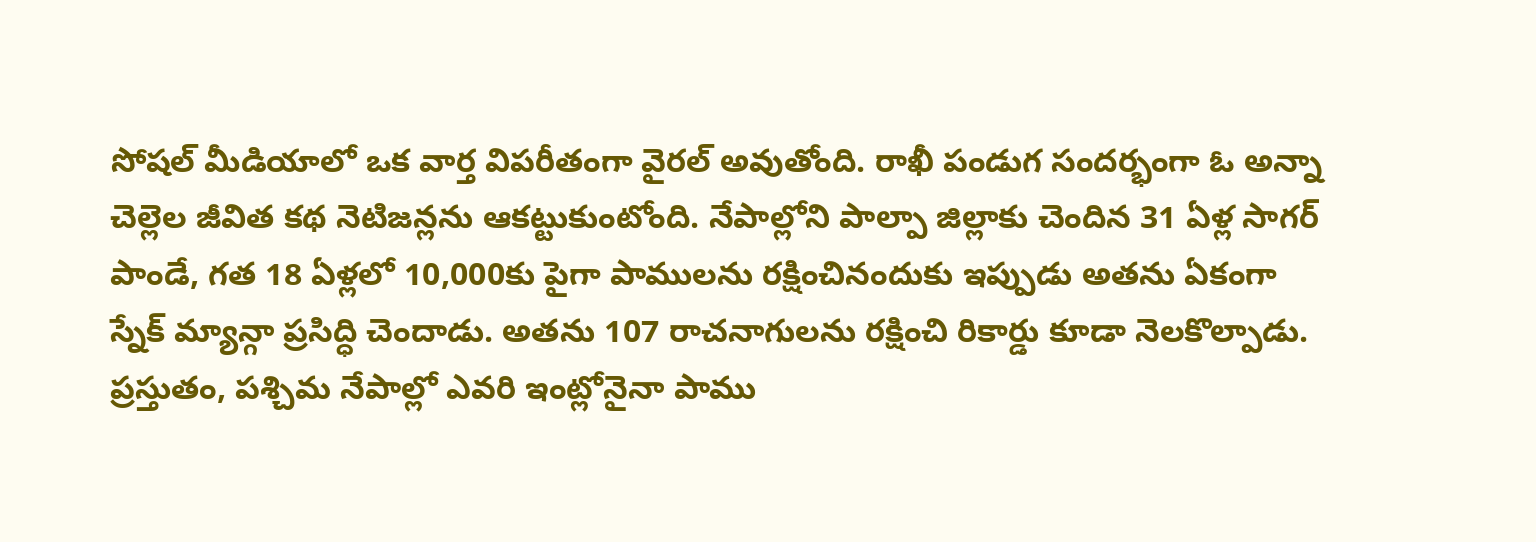సోషల్ మీడియాలో ఒక వార్త విపరీతంగా వైరల్ అవుతోంది. రాఖీ పండుగ సందర్భంగా ఓ అన్నా చెల్లెల జీవిత కథ నెటిజన్లను ఆకట్టుకుంటోంది. నేపాల్లోని పాల్పా జిల్లాకు చెందిన 31 ఏళ్ల సాగర్ పాండే, గత 18 ఏళ్లలో 10,000కు పైగా పాములను రక్షించినందుకు ఇప్పుడు అతను ఏకంగా స్నేక్ మ్యాన్గా ప్రసిద్ధి చెందాడు. అతను 107 రాచనాగులను రక్షించి రికార్డు కూడా నెలకొల్పాడు. ప్రస్తుతం, పశ్చిమ నేపాల్లో ఎవరి ఇంట్లోనైనా పాము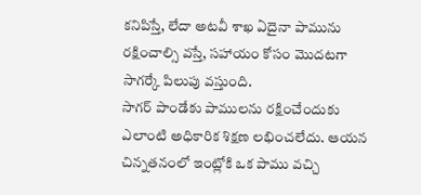కనిపిస్తే, లేదా అటవీ శాఖ ఏదైనా పామును రక్షించాల్సి వస్తే, సహాయం కోసం మొదటగా సాగర్కే పిలుపు వస్తుంది.
సాగర్ పాండేకు పాములను రక్షించేందుకు ఎలాంటి అధికారిక శిక్షణ లభించలేదు. ఆయన చిన్నతనంలో ఇంట్లోకి ఒక పాము వచ్చి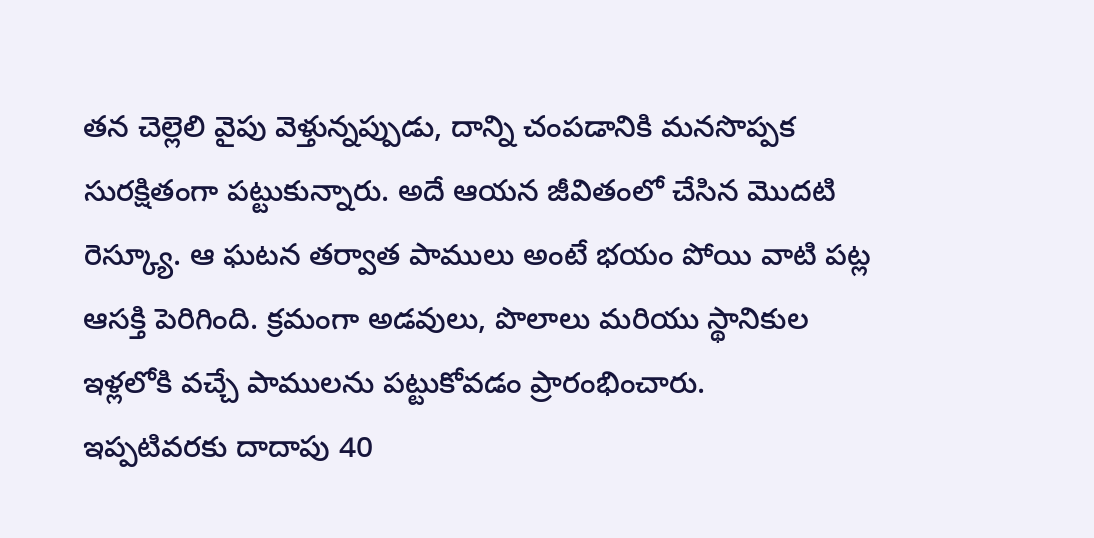తన చెల్లెలి వైపు వెళ్తున్నప్పుడు, దాన్ని చంపడానికి మనసొప్పక సురక్షితంగా పట్టుకున్నారు. అదే ఆయన జీవితంలో చేసిన మొదటి రెస్క్యూ. ఆ ఘటన తర్వాత పాములు అంటే భయం పోయి వాటి పట్ల ఆసక్తి పెరిగింది. క్రమంగా అడవులు, పొలాలు మరియు స్థానికుల ఇళ్లలోకి వచ్చే పాములను పట్టుకోవడం ప్రారంభించారు.
ఇప్పటివరకు దాదాపు 40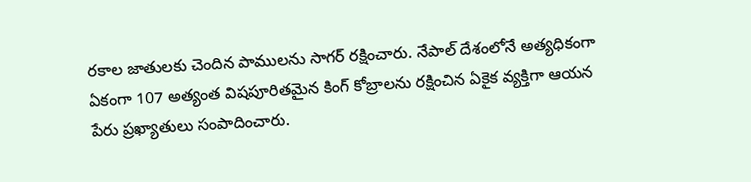రకాల జాతులకు చెందిన పాములను సాగర్ రక్షించారు. నేపాల్ దేశంలోనే అత్యధికంగా ఏకంగా 107 అత్యంత విషపూరితమైన కింగ్ కోబ్రాలను రక్షించిన ఏకైక వ్యక్తిగా ఆయన పేరు ప్రఖ్యాతులు సంపాదించారు.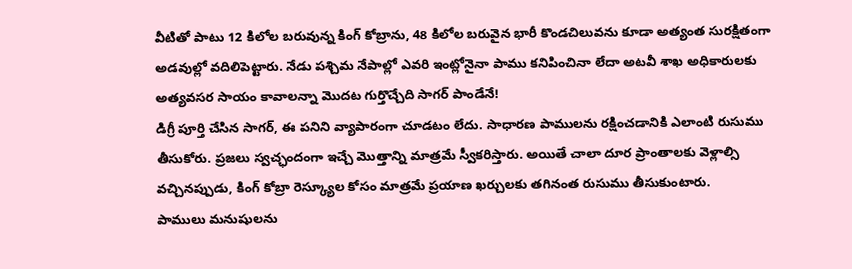వీటితో పాటు 12 కిలోల బరువున్న కింగ్ కోబ్రాను, 48 కిలోల బరువైన భారీ కొండచిలువను కూడా అత్యంత సురక్షితంగా అడవుల్లో వదిలిపెట్టారు. నేడు పశ్చిమ నేపాల్లో ఎవరి ఇంట్లోనైనా పాము కనిపించినా లేదా అటవీ శాఖ అధికారులకు అత్యవసర సాయం కావాలన్నా మొదట గుర్తొచ్చేది సాగర్ పాండేనే!
డిగ్రీ పూర్తి చేసిన సాగర్, ఈ పనిని వ్యాపారంగా చూడటం లేదు. సాధారణ పాములను రక్షించడానికి ఎలాంటి రుసుము తీసుకోరు. ప్రజలు స్వచ్ఛందంగా ఇచ్చే మొత్తాన్ని మాత్రమే స్వీకరిస్తారు. అయితే చాలా దూర ప్రాంతాలకు వెళ్లాల్సి వచ్చినప్పుడు, కింగ్ కోబ్రా రెస్క్యూల కోసం మాత్రమే ప్రయాణ ఖర్చులకు తగినంత రుసుము తీసుకుంటారు.
పాములు మనుషులను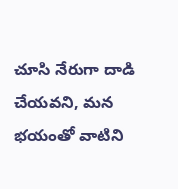చూసి నేరుగా దాడి చేయవని, మన భయంతో వాటిని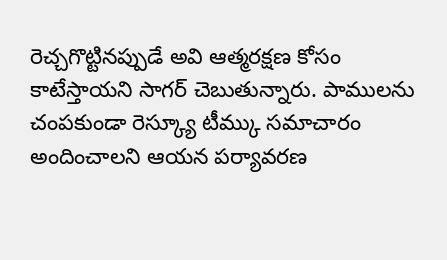రెచ్చగొట్టినప్పుడే అవి ఆత్మరక్షణ కోసం కాటేస్తాయని సాగర్ చెబుతున్నారు. పాములను చంపకుండా రెస్క్యూ టీమ్కు సమాచారం అందించాలని ఆయన పర్యావరణ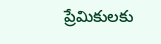ప్రేమికులకు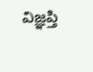విజ్ఞప్తి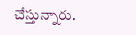చేస్తున్నారు.